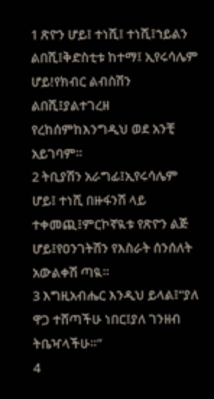1 ጽዮን ሆይ፤ ተነሺ፤ ተነሺ፤ኀይልን ልበሺ፤ቅድስቲቱ ከተማ፤ ኢየሩሳሌም ሆይ!የክብር ልብስሽን ልበሺ፤ያልተገረዘ የረከሰምከእንግዲህ ወደ አንቺ አይገባም።
2 ትቢያሽን አራግፊ፤ኢየሩሳሌም ሆይ፤ ተነሺ በዙፋንሽ ላይ ተቀመጪ፤ምርኮኛዪቱ የጽዮን ልጅ ሆይ፤የዐንገትሽን የእስራት ሰንሰለት አውልቀሽ ጣዪ።
3 እግዚአብሔር እንዲህ ይላል፤“ያለ ዋጋ ተሸጣችሁ ነበር፤ያለ ገንዘብ ትቤዣላችሁ።”
4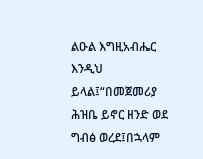ልዑል እግዚአብሔር እንዲህ ይላል፤“በመጀመሪያ ሕዝቤ ይኖር ዘንድ ወደ ግብፅ ወረደ፤በኋላም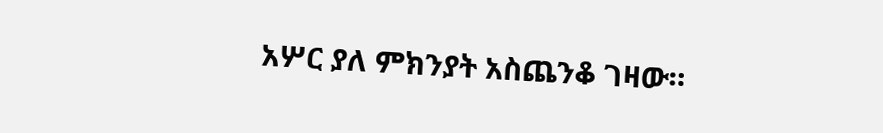አሦር ያለ ምክንያት አስጨንቆ ገዛው።